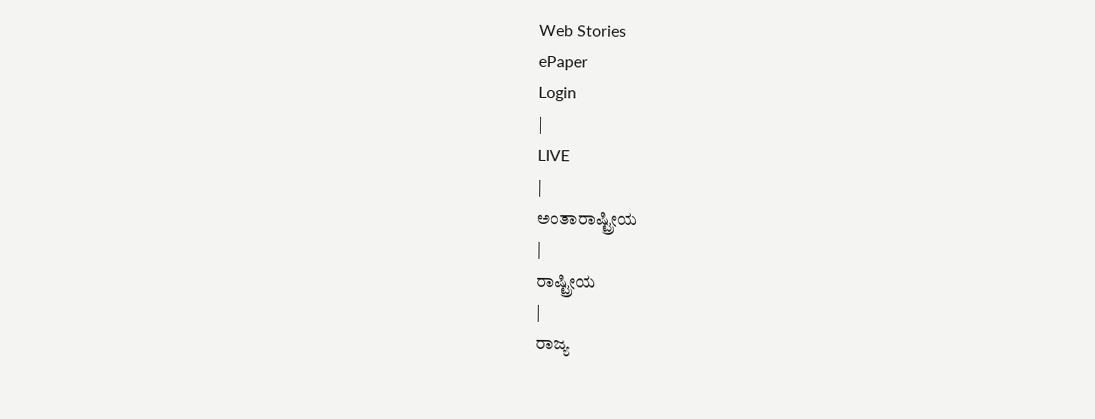Web Stories
ePaper
Login
|
LIVE
|
ಅಂತಾರಾಷ್ಟ್ರೀಯ
|
ರಾಷ್ಟ್ರೀಯ
|
ರಾಜ್ಯ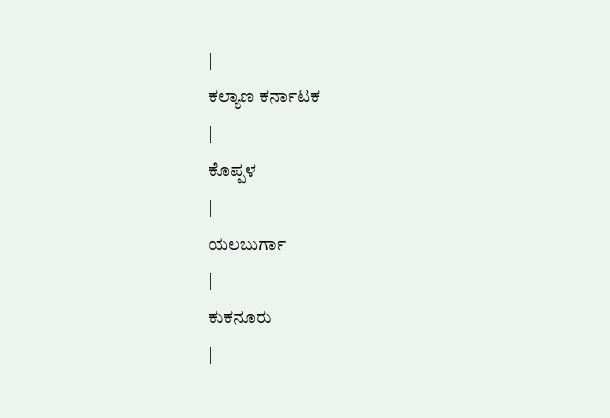|
ಕಲ್ಯಾಣ ಕರ್ನಾಟಕ
|
ಕೊಪ್ಪಳ
|
ಯಲಬುರ್ಗಾ
|
ಕುಕನೂರು
|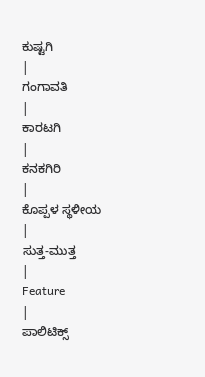ಕುಷ್ಟಗಿ
|
ಗಂಗಾವತಿ
|
ಕಾರಟಗಿ
|
ಕನಕಗಿರಿ
|
ಕೊಪ್ಪಳ ಸ್ಥಳೀಯ
|
ಸುತ್ತ-ಮುತ್ತ
|
Feature
|
ಪಾಲಿಟಿಕ್ಸ್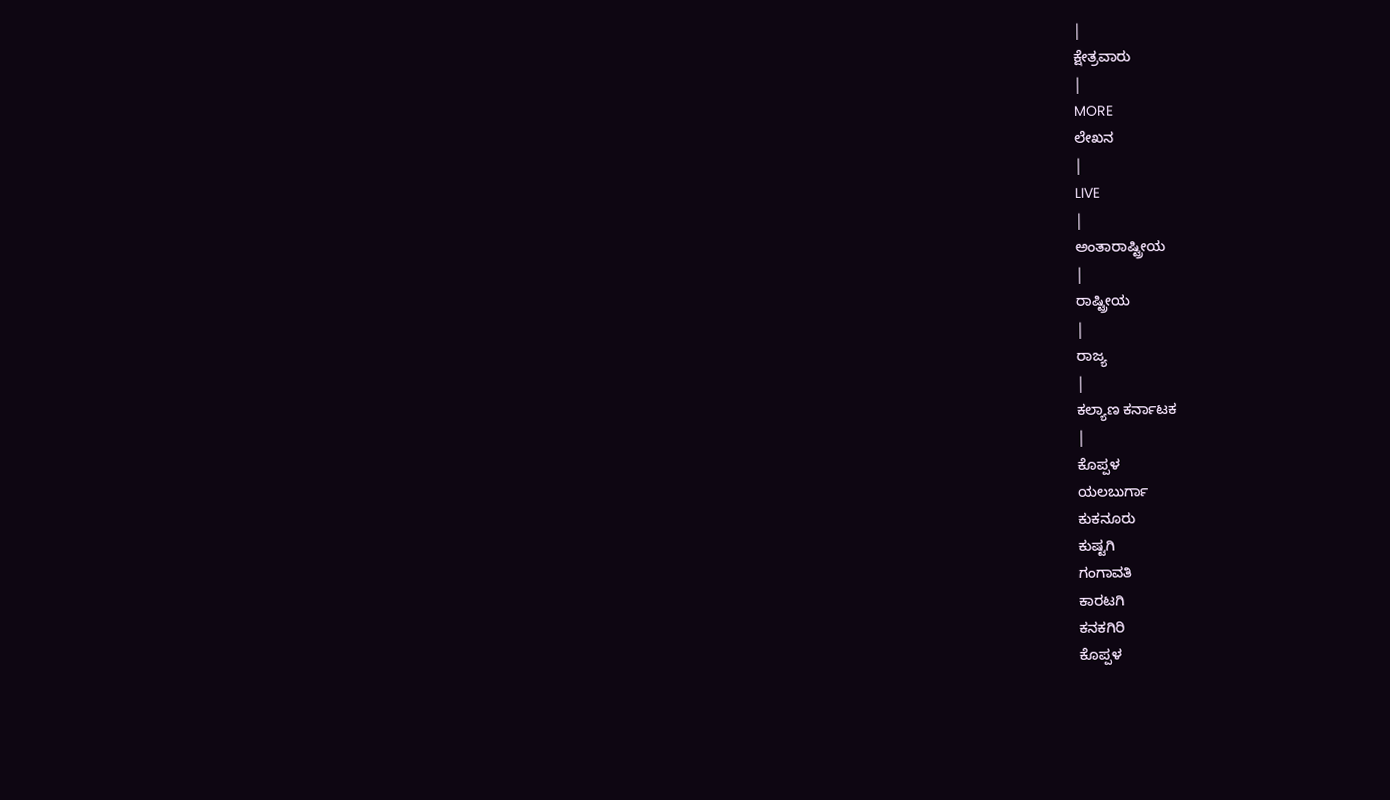|
ಕ್ಷೇತ್ರವಾರು
|
MORE
ಲೇಖನ
|
LIVE
|
ಅಂತಾರಾಷ್ಟ್ರೀಯ
|
ರಾಷ್ಟ್ರೀಯ
|
ರಾಜ್ಯ
|
ಕಲ್ಯಾಣ ಕರ್ನಾಟಕ
|
ಕೊಪ್ಪಳ
ಯಲಬುರ್ಗಾ
ಕುಕನೂರು
ಕುಷ್ಟಗಿ
ಗಂಗಾವತಿ
ಕಾರಟಗಿ
ಕನಕಗಿರಿ
ಕೊಪ್ಪಳ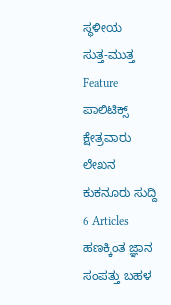ಸ್ಥಳೀಯ
ಸುತ್ತ-ಮುತ್ತ
Feature
ಪಾಲಿಟಿಕ್ಸ್
ಕ್ಷೇತ್ರವಾರು
ಲೇಖನ
ಕುಕನೂರು ಸುದ್ದಿ
6 Articles
ಹಣಕ್ಕಿಂತ ಜ್ಞಾನ ಸಂಪತ್ತು ಬಹಳ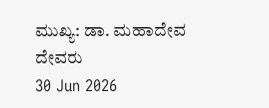ಮುಖ್ಯ: ಡಾ. ಮಹಾದೇವ ದೇವರು
30 Jun 2026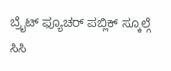ಬ್ರೈಟ್ ಫ್ಯೂಚರ್ ಪಬ್ಲಿಕ್ ಸ್ಕೂಲ್ಗೆ ಸಿಸಿ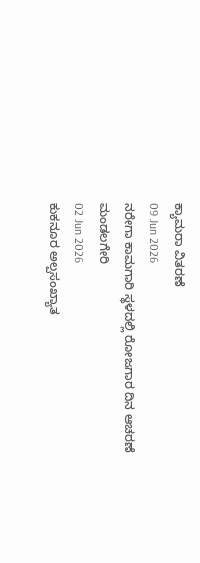ಕ್ಯಾಮರಾ ವಿತರಣೆ
09 Jun 2026
ನರೇಗಾ ಕಾಮಗಾರಿ ಸ್ಥಳದಲ್ಲಿ ರೋಜಗಾರ ದಿನ ಆಚರಣೆ ಮಂಡಲಗೇರಿ
02 Jun 2026
ಕುಕನೂರ ಅಲ್ಪಸಂಖ್ಯಾತ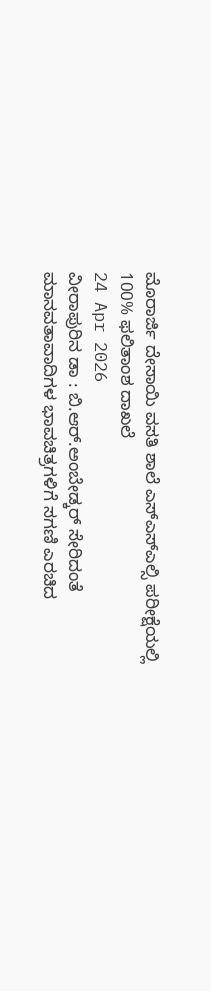ಮೊರಾರ್ಜಿ ದೇಸಾಯಿ ವಸತಿ ಶಾಲೆ ಎಸ್ಎಸ್ಎಲ್ಸಿ ಪರೀಕ್ಷೆಯಲ್ಲಿ 100% ಫಲಿತಾಂಶ ದಾಖಲೆ
24 Apr 2026
ವೀರಾಪುರಿನ ಡಾ : ಬಿ.ಆರ್.ಅಂಬೇಡ್ಕರ್ ಸೇರಿದಂತೆ ಮಾನವತಾವಾದಿಗಳ ಭಾವಚಿತ್ರಗಳಿಗೆ ಸಗಣಿ ಎರಚಿದ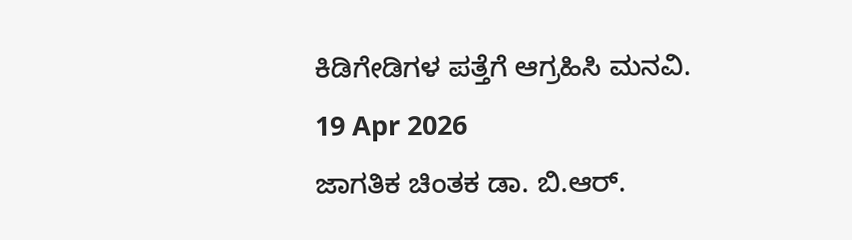ಕಿಡಿಗೇಡಿಗಳ ಪತ್ತೆಗೆ ಆಗ್ರಹಿಸಿ ಮನವಿ.
19 Apr 2026
ಜಾಗತಿಕ ಚಿಂತಕ ಡಾ. ಬಿ.ಆರ್.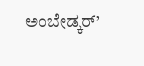ಅಂಬೇಡ್ಕರ್’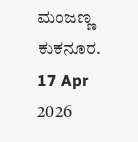ಮಂಜಣ್ಣ ಕುಕನೂರ.
17 Apr 2026